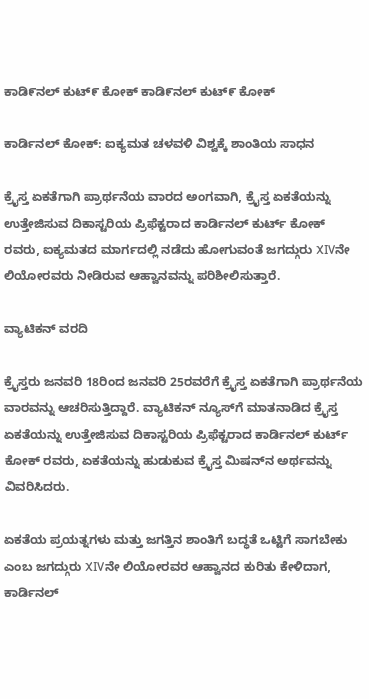ಕಾಡಿ೯ನಲ್ ಕುಟ್೯ ಕೋಕ್ ಕಾಡಿ೯ನಲ್ ಕುಟ್೯ ಕೋಕ್

ಕಾರ್ಡಿನಲ್ ಕೋಕ್: ಐಕ್ಯಮತ ಚಳವಳಿ ವಿಶ್ವಕ್ಕೆ ಶಾಂತಿಯ ಸಾಧನ

ಕ್ರೈಸ್ತ ಏಕತೆಗಾಗಿ ಪ್ರಾರ್ಥನೆಯ ವಾರದ ಅಂಗವಾಗಿ, ಕ್ರೈಸ್ತ ಏಕತೆಯನ್ನು ಉತ್ತೇಜಿಸುವ ದಿಕಾಸ್ಟರಿಯ ಪ್ರಿಫೆಕ್ಟರಾದ ಕಾರ್ಡಿನಲ್ ಕುರ್ಟ್ ಕೋಕ್ ರವರು, ಐಕ್ಯಮತದ ಮಾರ್ಗದಲ್ಲಿ ನಡೆದು ಹೋಗುವಂತೆ ಜಗದ್ಗುರು XIVನೇ ಲಿಯೋರವರು ನೀಡಿರುವ ಆಹ್ವಾನವನ್ನು ಪರಿಶೀಲಿಸುತ್ತಾರೆ.

ವ್ಯಾಟಿಕನ್ ವರದಿ

ಕ್ರೈಸ್ತರು ಜನವರಿ 18ರಿಂದ ಜನವರಿ 25ರವರೆಗೆ ಕ್ರೈಸ್ತ ಏಕತೆಗಾಗಿ ಪ್ರಾರ್ಥನೆಯ ವಾರವನ್ನು ಆಚರಿಸುತ್ತಿದ್ದಾರೆ. ವ್ಯಾಟಿಕನ್ ನ್ಯೂಸ್‌ಗೆ ಮಾತನಾಡಿದ ಕ್ರೈಸ್ತ ಏಕತೆಯನ್ನು ಉತ್ತೇಜಿಸುವ ದಿಕಾಸ್ಟರಿಯ ಪ್ರಿಫೆಕ್ಟರಾದ ಕಾರ್ಡಿನಲ್ ಕುರ್ಟ್ ಕೋಕ್ ರವರು, ಏಕತೆಯನ್ನು ಹುಡುಕುವ ಕ್ರೈಸ್ತ ಮಿಷನ್‌ನ ಅರ್ಥವನ್ನು ವಿವರಿಸಿದರು.

ಏಕತೆಯ ಪ್ರಯತ್ನಗಳು ಮತ್ತು ಜಗತ್ತಿನ ಶಾಂತಿಗೆ ಬದ್ಧತೆ ಒಟ್ಟಿಗೆ ಸಾಗಬೇಕು ಎಂಬ ಜಗದ್ಗುರು XIVನೇ ಲಿಯೋರವರ ಆಹ್ವಾನದ ಕುರಿತು ಕೇಳಿದಾಗ, ಕಾರ್ಡಿನಲ್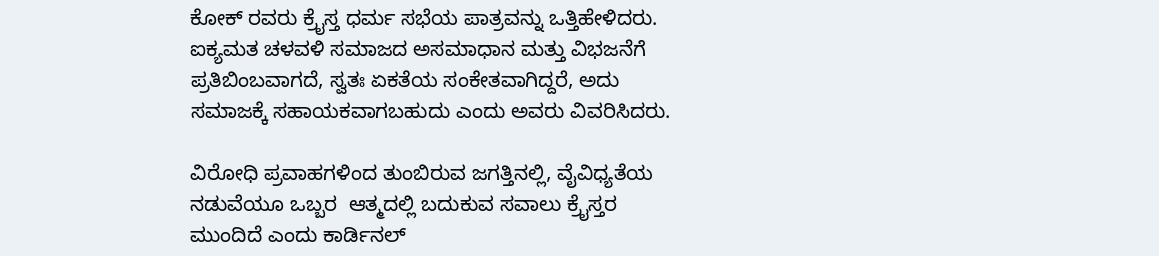ಕೋಕ್ ರವರು ಕ್ರೈಸ್ತ ಧರ್ಮ ಸಭೆಯ ಪಾತ್ರವನ್ನು ಒತ್ತಿಹೇಳಿದರು. ಐಕ್ಯಮತ ಚಳವಳಿ ಸಮಾಜದ ಅಸಮಾಧಾನ ಮತ್ತು ವಿಭಜನೆಗೆ ಪ್ರತಿಬಿಂಬವಾಗದೆ, ಸ್ವತಃ ಏಕತೆಯ ಸಂಕೇತವಾಗಿದ್ದರೆ, ಅದು ಸಮಾಜಕ್ಕೆ ಸಹಾಯಕವಾಗಬಹುದು ಎಂದು ಅವರು ವಿವರಿಸಿದರು.

ವಿರೋಧಿ ಪ್ರವಾಹಗಳಿಂದ ತುಂಬಿರುವ ಜಗತ್ತಿನಲ್ಲಿ, ವೈವಿಧ್ಯತೆಯ ನಡುವೆಯೂ ಒಬ್ಬರ  ಆತ್ಮದಲ್ಲಿ ಬದುಕುವ ಸವಾಲು ಕ್ರೈಸ್ತರ ಮುಂದಿದೆ ಎಂದು ಕಾರ್ಡಿನಲ್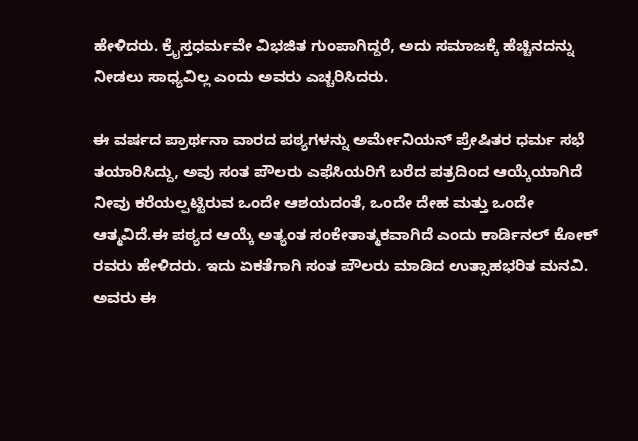ಹೇಳಿದರು. ಕ್ರೈಸ್ತಧರ್ಮವೇ ವಿಭಜಿತ ಗುಂಪಾಗಿದ್ದರೆ, ಅದು ಸಮಾಜಕ್ಕೆ ಹೆಚ್ಚಿನದನ್ನು ನೀಡಲು ಸಾಧ್ಯವಿಲ್ಲ ಎಂದು ಅವರು ಎಚ್ಚರಿಸಿದರು.

ಈ ವರ್ಷದ ಪ್ರಾರ್ಥನಾ ವಾರದ ಪಠ್ಯಗಳನ್ನು ಅರ್ಮೇನಿಯನ್ ಪ್ರೇಷಿತರ ಧರ್ಮ ಸಭೆ ತಯಾರಿಸಿದ್ದು, ಅವು ಸಂತ ಪೌಲರು ಎಫೆಸಿಯರಿಗೆ ಬರೆದ ಪತ್ರದಿಂದ ಆಯ್ಕೆಯಾಗಿದೆ ನೀವು ಕರೆಯಲ್ಪಟ್ಟಿರುವ ಒಂದೇ ಆಶಯದಂತೆ, ಒಂದೇ ದೇಹ ಮತ್ತು ಒಂದೇ ಆತ್ಮವಿದೆ.ಈ ಪಠ್ಯದ ಆಯ್ಕೆ ಅತ್ಯಂತ ಸಂಕೇತಾತ್ಮಕವಾಗಿದೆ ಎಂದು ಕಾರ್ಡಿನಲ್ ಕೋಕ್ ರವರು ಹೇಳಿದರು. ಇದು ಏಕತೆಗಾಗಿ ಸಂತ ಪೌಲರು ಮಾಡಿದ ಉತ್ಸಾಹಭರಿತ ಮನವಿ. ಅವರು ಈ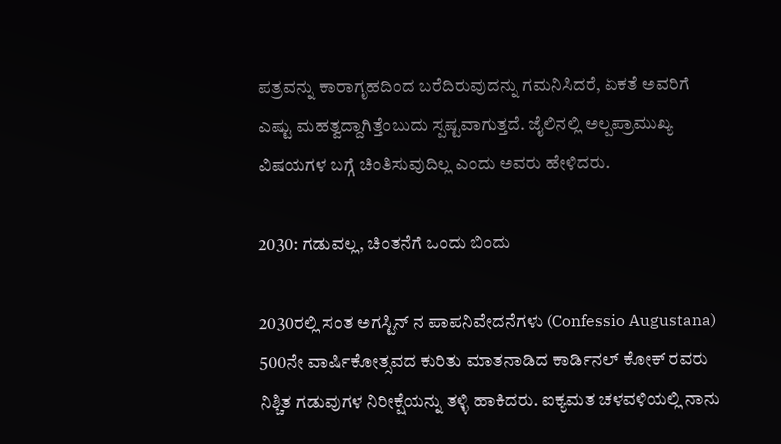ಪತ್ರವನ್ನು ಕಾರಾಗೃಹದಿಂದ ಬರೆದಿರುವುದನ್ನು ಗಮನಿಸಿದರೆ, ಏಕತೆ ಅವರಿಗೆ ಎಷ್ಟು ಮಹತ್ವದ್ದಾಗಿತ್ತೆಂಬುದು ಸ್ಪಷ್ಟವಾಗುತ್ತದೆ. ಜೈಲಿನಲ್ಲಿ ಅಲ್ಪಪ್ರಾಮುಖ್ಯ ವಿಷಯಗಳ ಬಗ್ಗೆ ಚಿಂತಿಸುವುದಿಲ್ಲ ಎಂದು ಅವರು ಹೇಳಿದರು.

2030: ಗಡುವಲ್ಲ, ಚಿಂತನೆಗೆ ಒಂದು ಬಿಂದು

2030ರಲ್ಲಿ ಸಂತ ಅಗಸ್ಟಿನ್ ನ ಪಾಪನಿವೇದನೆಗಳು (Confessio Augustana) 500ನೇ ವಾರ್ಷಿಕೋತ್ಸವದ ಕುರಿತು ಮಾತನಾಡಿದ ಕಾರ್ಡಿನಲ್ ಕೋಕ್ ರವರು ನಿಶ್ಚಿತ ಗಡುವುಗಳ ನಿರೀಕ್ಷೆಯನ್ನು ತಳ್ಳಿ ಹಾಕಿದರು. ಐಕ್ಯಮತ ಚಳವಳಿಯಲ್ಲಿ ನಾನು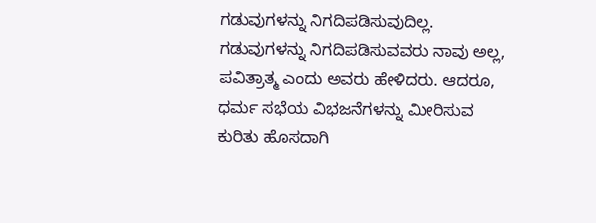ಗಡುವುಗಳನ್ನು ನಿಗದಿಪಡಿಸುವುದಿಲ್ಲ. ಗಡುವುಗಳನ್ನು ನಿಗದಿಪಡಿಸುವವರು ನಾವು ಅಲ್ಲ, ಪವಿತ್ರಾತ್ಮ ಎಂದು ಅವರು ಹೇಳಿದರು. ಆದರೂ, ಧರ್ಮ ಸಭೆಯ ವಿಭಜನೆಗಳನ್ನು ಮೀರಿಸುವ ಕುರಿತು ಹೊಸದಾಗಿ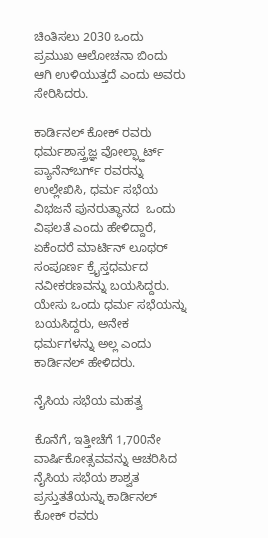ಚಿಂತಿಸಲು 2030 ಒಂದು ಪ್ರಮುಖ ಆಲೋಚನಾ ಬಿಂದು ಆಗಿ ಉಳಿಯುತ್ತದೆ ಎಂದು ಅವರು ಸೇರಿಸಿದರು.

ಕಾರ್ಡಿನಲ್ ಕೋಕ್ ರವರು ಧರ್ಮಶಾಸ್ತ್ರಜ್ಞ ವೋಲ್ಫ್ಹಾರ್ಟ್ ಪ್ಯಾನೆನ್‌ಬರ್ಗ್ ರವರನ್ನು ಉಲ್ಲೇಖಿಸಿ, ಧರ್ಮ ಸಭೆಯ ವಿಭಜನೆ ಪುನರುತ್ಥಾನದ  ಒಂದು ವಿಫಲತೆ ಎಂದು ಹೇಳಿದ್ದಾರೆ, ಏಕೆಂದರೆ ಮಾರ್ಟಿನ್ ಲೂಥರ್ ಸಂಪೂರ್ಣ ಕ್ರೈಸ್ತಧರ್ಮದ ನವೀಕರಣವನ್ನು ಬಯಸಿದ್ದರು. ಯೇಸು ಒಂದು ಧರ್ಮ ಸಭೆಯನ್ನು ಬಯಸಿದ್ದರು, ಅನೇಕ ಧರ್ಮಗಳನ್ನು ಅಲ್ಲ ಎಂದು ಕಾರ್ಡಿನಲ್ ಹೇಳಿದರು.

ನೈಸಿಯ ಸಭೆಯ ಮಹತ್ವ

ಕೊನೆಗೆ, ಇತ್ತೀಚೆಗೆ 1,700ನೇ ವಾರ್ಷಿಕೋತ್ಸವವನ್ನು ಆಚರಿಸಿದ ನೈಸಿಯ ಸಭೆಯ ಶಾಶ್ವತ ಪ್ರಸ್ತುತತೆಯನ್ನು ಕಾರ್ಡಿನಲ್ ಕೋಕ್ ರವರು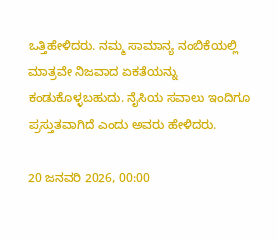ಒತ್ತಿಹೇಳಿದರು. ನಮ್ಮ ಸಾಮಾನ್ಯ ನಂಬಿಕೆಯಲ್ಲಿ ಮಾತ್ರವೇ ನಿಜವಾದ ಏಕತೆಯನ್ನು ಕಂಡುಕೊಳ್ಳಬಹುದು. ನೈಸಿಯ ಸವಾಲು ಇಂದಿಗೂ ಪ್ರಸ್ತುತವಾಗಿದೆ ಎಂದು ಅವರು ಹೇಳಿದರು.

20 ಜನವರಿ 2026, 00:00